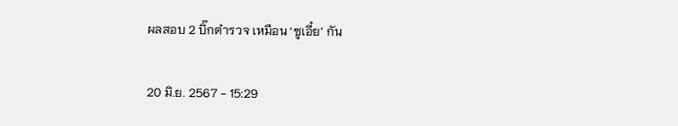ผลสอบ 2 บิ๊กตำรวจ เหมือน ‘ซูเอี๋ย’ กัน

20 มิ.ย. 2567 - 15:29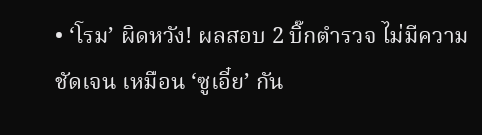• ‘โรม’ ผิดหวัง! ผลสอบ 2 บิ๊กตำรวจ ไม่มีความชัดเจน เหมือน ‘ซูเอี๋ย’ กัน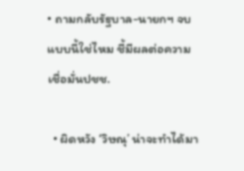• ถามกลับรัฐบาล-นายกฯ จบแบบนี้ใช่ไหม ชี้มีผลต่อความเชื่อมั่นปชช.

  • ผิดหวัง ‘วิษณุ’ น่าจะทำได้มา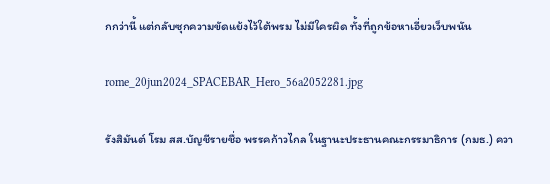กกว่านี้ แต่กลับซุกความขัดแย้งไว้ใต้พรม ไม่มีใครผิด ทั้งที่ถูกข้อหาเอี่ยวเว็บพนัน

rome_20jun2024_SPACEBAR_Hero_56a2052281.jpg

รังสิมันต์ โรม สส.บัญชีรายชื่อ พรรคก้าวไกล ในฐานะประธานคณะกรรมาธิการ (กมธ.) ควา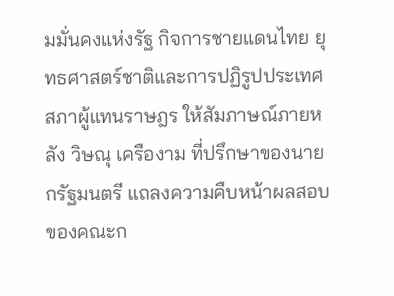มมั่นคงแห่งรัฐ กิจการชายแดนไทย ยุทธศาสตร์ชาติและการปฏิรูปประเทศ สภาผู้แทนราษฎร ให้สัมภาษณ์ภายหลัง วิษณุ เครืองาม ที่ปรึกษาของนายกรัฐมนตรี แถลงความคืบหน้าผลสอบของคณะก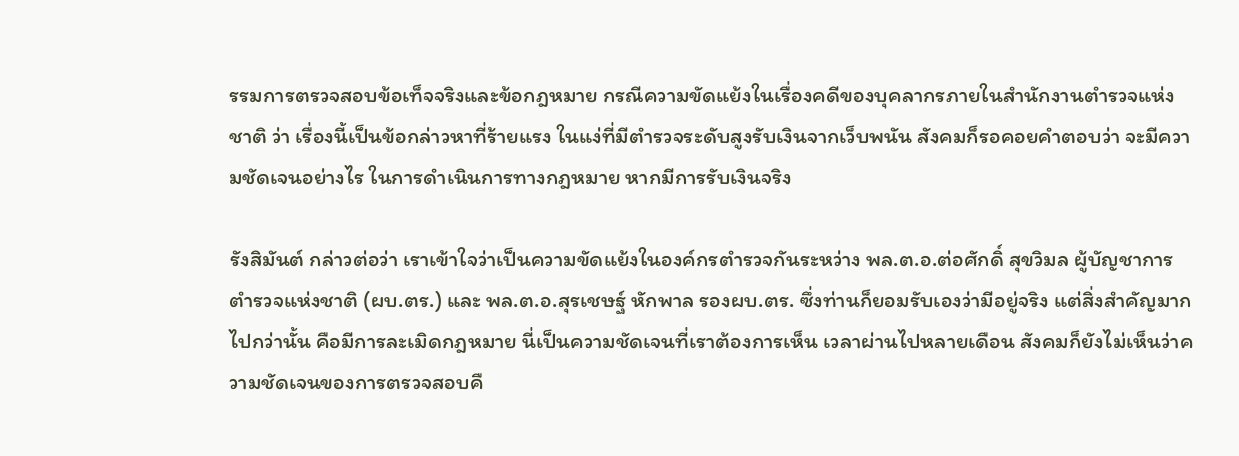รรมการตรวจสอบข้อเท็จจริงและข้อกฎหมาย กรณีความขัดแย้งในเรื่องคดีของบุคลากรภายในสำนักงานตำรวจแห่งชาติ ว่า เรื่องนี้เป็นข้อกล่าวหาที่ร้ายแรง ในแง่ที่มีตำรวจระดับสูงรับเงินจากเว็บพนัน สังคมก็รอคอยคำตอบว่า จะมีความชัดเจนอย่างไร ในการดำเนินการทางกฎหมาย หากมีการรับเงินจริง

รังสิมันต์ กล่าวต่อว่า เราเข้าใจว่าเป็นความขัดแย้งในองค์กรตำรวจกันระหว่าง พล.ต.อ.ต่อศักดิ์ สุขวิมล ผู้บัญชาการตำรวจแห่งชาติ (ผบ.ตร.) และ พล.ต.อ.สุรเชษฐ์ หักพาล รองผบ.ตร. ซึ่งท่านก็ยอมรับเองว่ามีอยู่จริง แต่สิ่งสำคัญมากไปกว่านั้น คือมีการละเมิดกฎหมาย นี่เป็นความชัดเจนที่เราต้องการเห็น เวลาผ่านไปหลายเดือน สังคมก็ยังไม่เห็นว่าความชัดเจนของการตรวจสอบคื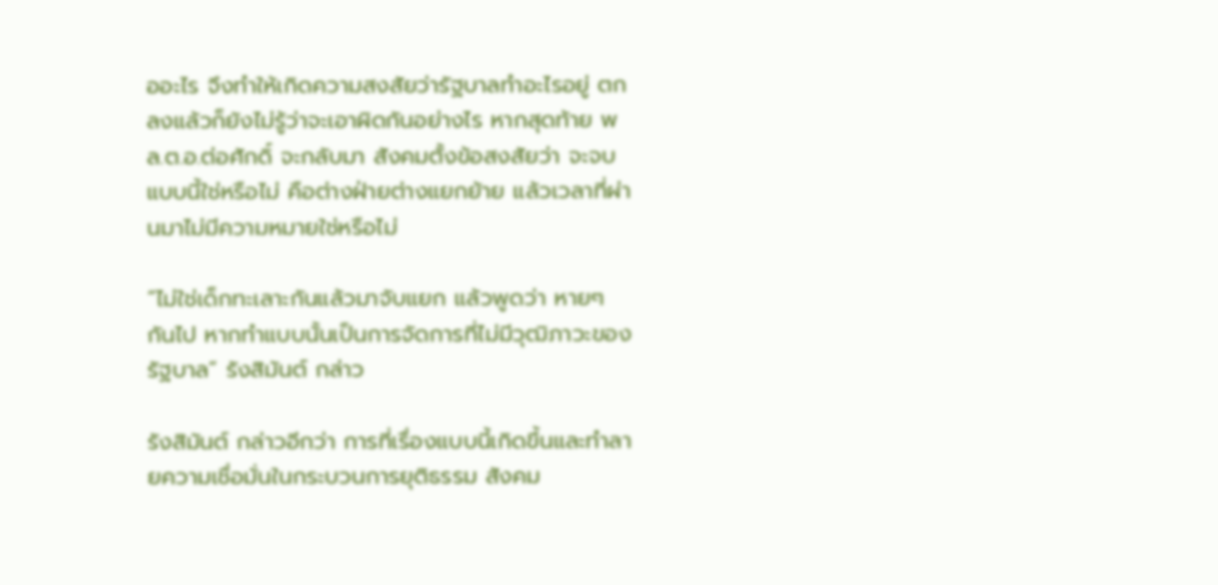ออะไร จึงทำให้เกิดความสงสัยว่ารัฐบาลทำอะไรอยู่ ตกลงแล้วก็ยังไม่รู้ว่าจะเอาผิดกันอย่างไร หากสุดท้าย พล.ต.อ.ต่อศักดิ์ จะกลับมา สังคมตั้งข้อสงสัยว่า จะจบแบบนี้ใช่หรือไม่ คือต่างฝ่ายต่างแยกย้าย แล้วเวลาที่ผ่านมาไม่มีความหมายใช่หรือไม่

“ไม่ใช่เด็กทะเลาะกันแล้วมาจับแยก แล้วพูดว่า หายๆ กันไป หากทำแบบนั้นเป็นการจัดการที่ไม่มีวุฒิภาวะของรัฐบาล” รังสิมันต์ กล่าว

รังสิมันต์ กล่าวอีกว่า การที่เรื่องแบบนี้เกิดขึ้นและทำลายความเชื่อมั่นในกระบวนการยุติธรรม สังคม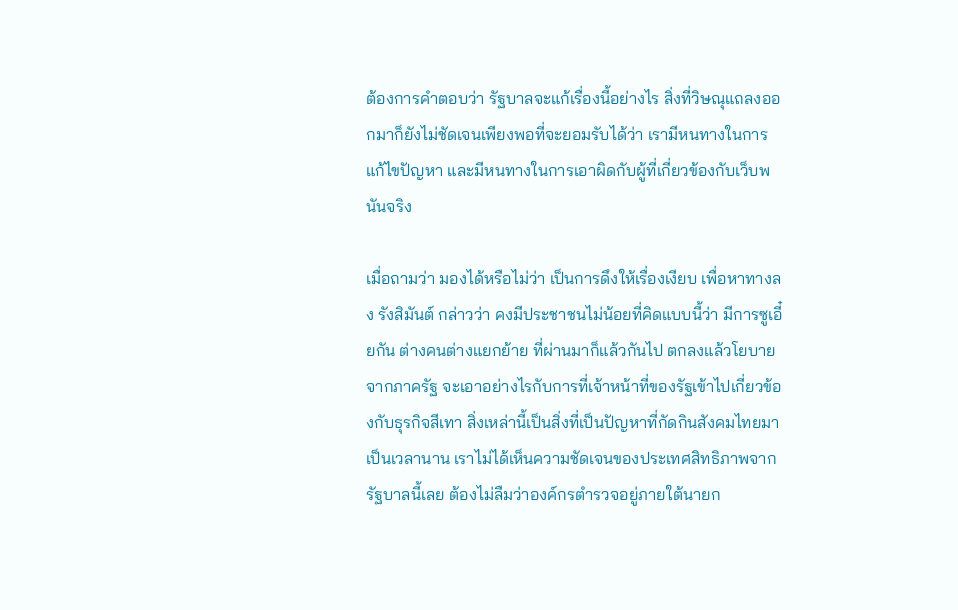ต้องการคำตอบว่า รัฐบาลจะแก้เรื่องนี้อย่างไร สิ่งที่วิษณุแถลงออกมาก็ยังไม่ชัดเจนเพียงพอที่จะยอมรับได้ว่า เรามีหนทางในการแก้ไขปัญหา และมีหนทางในการเอาผิดกับผู้ที่เกี่ยวข้องกับเว็บพนันจริง

เมื่อถามว่า มองได้หรือไม่ว่า เป็นการดึงให้เรื่องเงียบ เพื่อหาทางลง รังสิมันต์ กล่าวว่า คงมีประชาชนไม่น้อยที่คิดแบบนี้ว่า มีการซูเอี๋ยกัน ต่างคนต่างแยกย้าย ที่ผ่านมาก็แล้วกันไป ตกลงแล้วโยบายจากภาครัฐ จะเอาอย่างไรกับการที่เจ้าหน้าที่ของรัฐเข้าไปเกี่ยวข้องกับธุรกิจสีเทา สิ่งเหล่านี้เป็นสิ่งที่เป็นปัญหาที่กัดกินสังคมไทยมาเป็นเวลานาน เราไม่ได้เห็นความชัดเจนของประเทศสิทธิภาพจากรัฐบาลนี้เลย ต้องไม่ลืมว่าองค์กรตำรวจอยู่ภายใต้นายก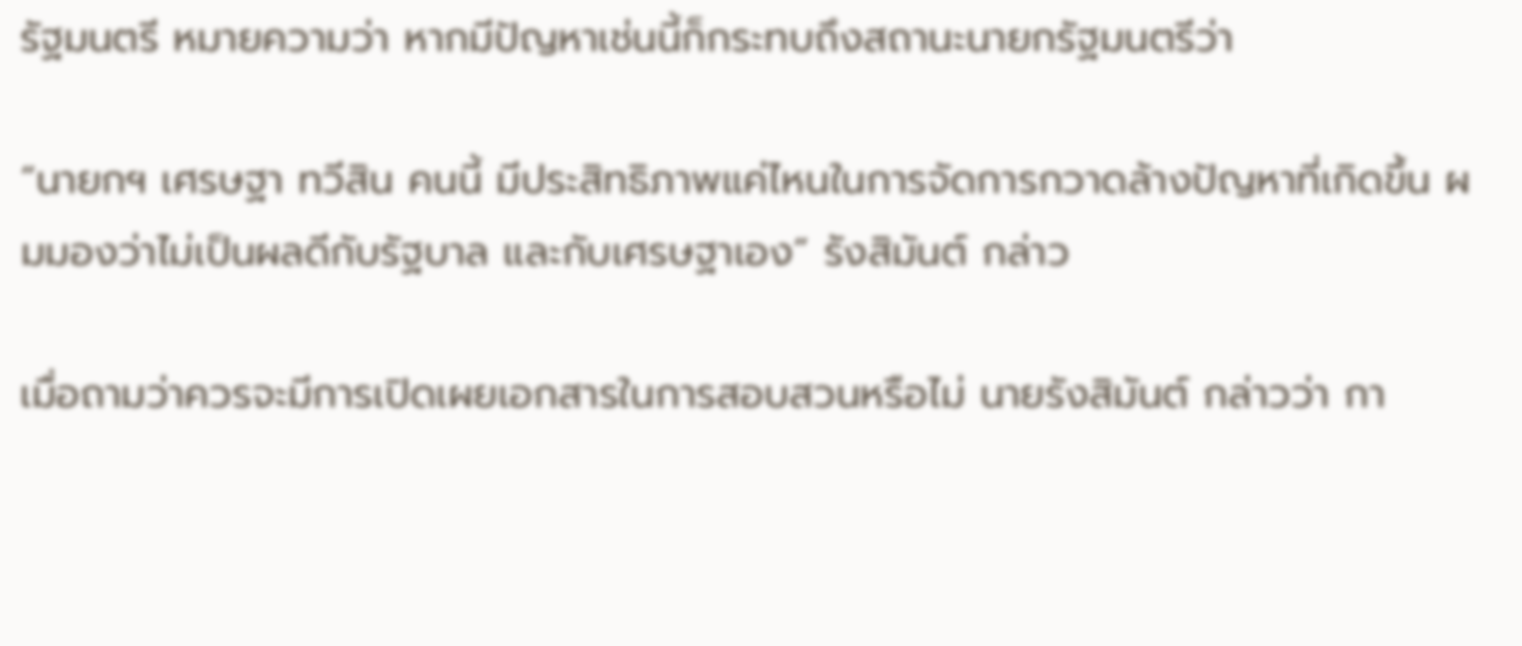รัฐมนตรี หมายความว่า หากมีปัญหาเช่นนี้ก็กระทบถึงสถานะนายกรัฐมนตรีว่า

“นายกฯ เศรษฐา ทวีสิน คนนี้ มีประสิทธิภาพแค่ไหนในการจัดการกวาดล้างปัญหาที่เกิดขึ้น ผมมองว่าไม่เป็นผลดีกับรัฐบาล และกับเศรษฐาเอง” รังสิมันต์ กล่าว

เมื่อถามว่าควรจะมีการเปิดเผยเอกสารในการสอบสวนหรือไม่ นายรังสิมันต์ กล่าวว่า กา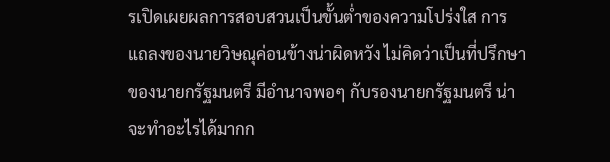รเปิดเผยผลการสอบสวนเป็นขั้นต่ำของความโปร่งใส การแถลงของนายวิษณุค่อนข้างน่าผิดหวัง ไม่คิดว่าเป็นที่ปรึกษาของนายกรัฐมนตรี มีอำนาจพอๆ กับรองนายกรัฐมนตรี น่าจะทำอะไรได้มากก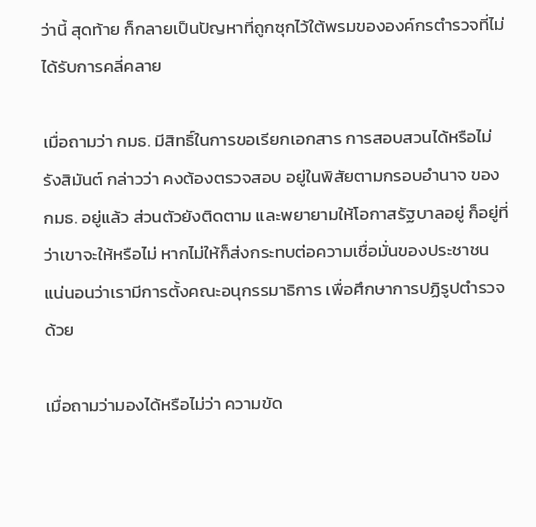ว่านี้ สุดท้าย ก็กลายเป็นปัญหาที่ถูกซุกไว้ใต้พรมขององค์กรตำรวจที่ไม่ได้รับการคลี่คลาย

เมื่อถามว่า กมธ. มีสิทธิ์ในการขอเรียกเอกสาร การสอบสวนได้หรือไม่ รังสิมันต์ กล่าวว่า คงต้องตรวจสอบ อยู่ในพิสัยตามกรอบอำนาจ ของ กมธ. อยู่แล้ว ส่วนตัวยังติดตาม และพยายามให้โอกาสรัฐบาลอยู่ ก็อยู่ที่ว่าเขาจะให้หรือไม่ หากไม่ให้ก็ส่งกระทบต่อความเชื่อมั่นของประชาชน แน่นอนว่าเรามีการตั้งคณะอนุกรรมาธิการ เพื่อศึกษาการปฏิรูปตำรวจด้วย

เมื่อถามว่ามองได้หรือไม่ว่า ความขัด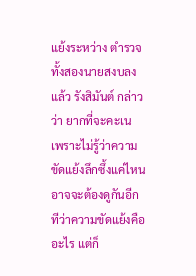แย้งระหว่าง ตำรวจทั้งสองนายสงบลงแล้ว รังสิมันต์ กล่าวว่า ยากที่จะคะเน เพราะไม่รู้ว่าความขัดแย้งลึกซึ้งแค่ไหน อาจจะต้องดูกันอีกทีว่าความขัดแย้งคืออะไร แต่ก็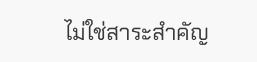ไม่ใช่สาระสำคัญ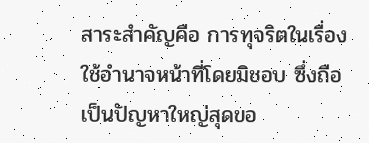สาระสำคัญคือ การทุจริตในเรื่องใช้อำนาจหน้าที่โดยมิชอบ ซึ่งถือเป็นปัญหาใหญ่สุดขอ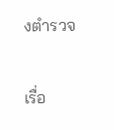งตำรวจ

เรื่อ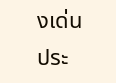งเด่นประ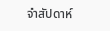จำสัปดาห์